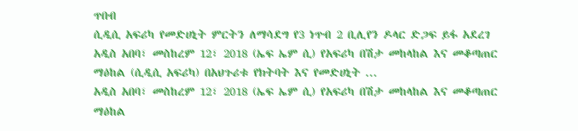ጥበብ
ሲዲሲ አፍሪካ የመድሀኒት ምርትን ለማሳደግ የ3 ነጥብ 2 ቢሊየን ዶላር ድጋፍ ይፋ አደረገ
አዲስ አበባ፣ መስከረም 12፣ 2018 (ኤፍ ኤም ሲ) የአፍሪካ በሽታ መከላከል እና መቆጣጠር ማዕከል (ሲዲሲ አፍሪካ) በአህጉሪቱ የክትባት እና የመድሀኒት ...
አዲስ አበባ፣ መስከረም 12፣ 2018 (ኤፍ ኤም ሲ) የአፍሪካ በሽታ መከላከል እና መቆጣጠር ማዕከል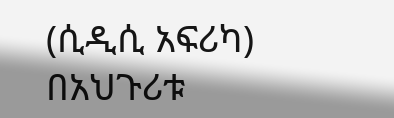(ሲዲሲ አፍሪካ) በአህጉሪቱ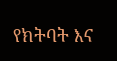የክትባት እና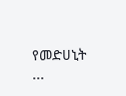የመድሀኒት ...